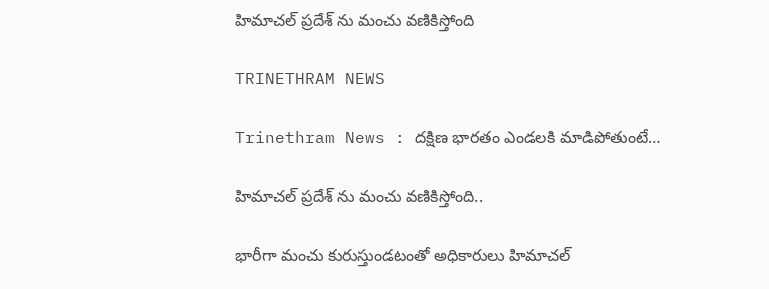హిమాచల్‌ ప్రదేశ్‌ ను మంచు వణికిస్తోంది

TRINETHRAM NEWS

Trinethram News : దక్షిణ భారతం ఎండలకి మాడిపోతుంటే…

హిమాచల్‌ ప్రదేశ్‌ ను మంచు వణికిస్తోంది..

భారీగా మంచు కురుస్తుండటంతో అధికారులు హిమాచల్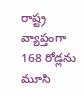రాష్ట్ర వ్యాప్తంగా 168 రోడ్లను మూసి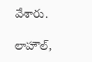వేశారు.

లాహౌల్,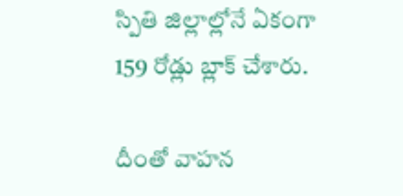స్పితి జిల్లాల్లోనే ఏకంగా 159 రోడ్లు బ్లాక్ చేశారు.

దీంతో వాహన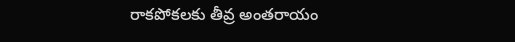రాకపోకలకు తీవ్ర అంతరాయం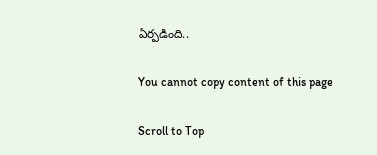ఏర్పడింది..

You cannot copy content of this page

Scroll to Top